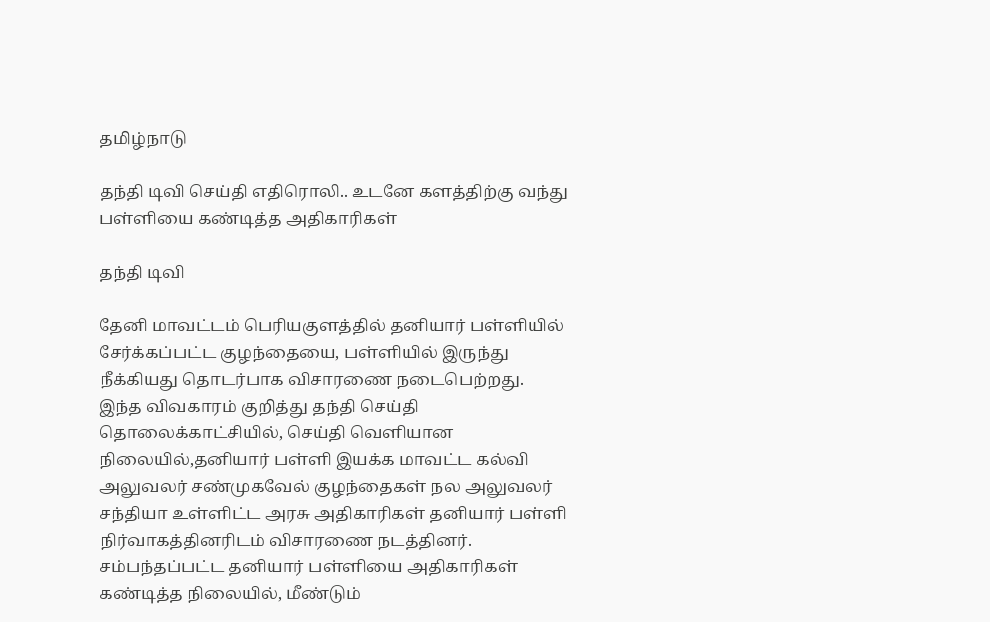தமிழ்நாடு

தந்தி டிவி செய்தி எதிரொலி.. உடனே களத்திற்கு வந்து பள்ளியை கண்டித்த அதிகாரிகள்

தந்தி டிவி

தேனி மாவட்டம் பெரியகுளத்தில் தனியார் பள்ளியில் சேர்க்கப்பட்ட குழந்தையை, பள்ளியில் இருந்து நீக்கியது தொடர்பாக விசாரணை நடைபெற்றது. இந்த விவகாரம் குறித்து தந்தி செய்தி தொலைக்காட்சியில், செய்தி வெளியான நிலையில்,தனியார் பள்ளி இயக்க மாவட்ட கல்வி அலுவலர் சண்முகவேல் குழந்தைகள் நல அலுவலர் சந்தியா உள்ளிட்ட அரசு அதிகாரிகள் தனியார் பள்ளி நிர்வாகத்தினரிடம் விசாரணை நடத்தினர். சம்பந்தப்பட்ட தனியார் பள்ளியை அதிகாரிகள் கண்டித்த நிலையில், மீண்டும்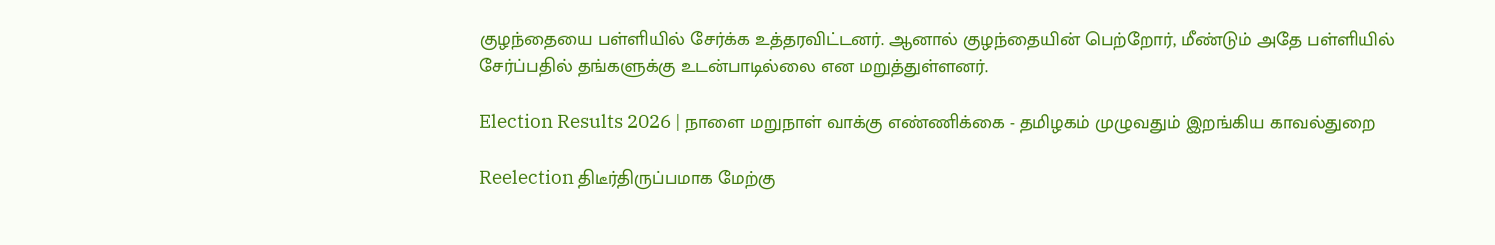குழந்தையை பள்ளியில் சேர்க்க உத்தரவிட்டனர். ஆனால் குழந்தையின் பெற்றோர், மீண்டும் அதே பள்ளியில் சேர்ப்பதில் தங்களுக்கு உடன்பாடில்லை என மறுத்துள்ளனர்.

Election Results 2026 | நாளை மறுநாள் வாக்கு எண்ணிக்கை - தமிழகம் முழுவதும் இறங்கிய காவல்துறை

Reelection திடீர்திருப்பமாக மேற்கு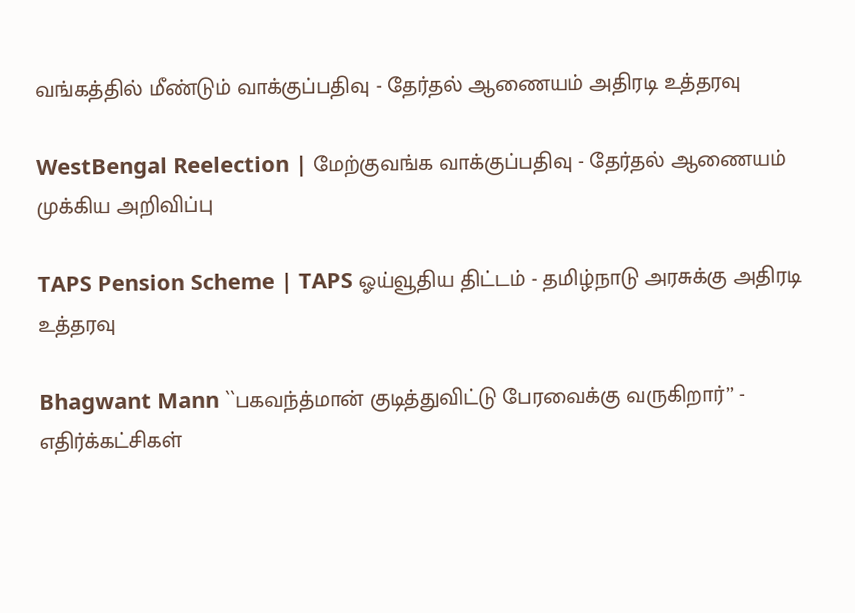வங்கத்தில் மீண்டும் வாக்குப்பதிவு - தேர்தல் ஆணையம் அதிரடி உத்தரவு

WestBengal Reelection | மேற்குவங்க வாக்குப்பதிவு - தேர்தல் ஆணையம் முக்கிய அறிவிப்பு

TAPS Pension Scheme | TAPS ஓய்வூதிய திட்டம் - தமிழ்நாடு அரசுக்கு அதிரடி உத்தரவு

Bhagwant Mann ``பகவந்த்மான் குடித்துவிட்டு பேரவைக்கு வருகிறார்’’ - எதிர்க்கட்சிகள்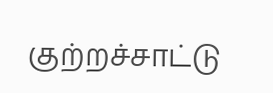குற்றச்சாட்டு